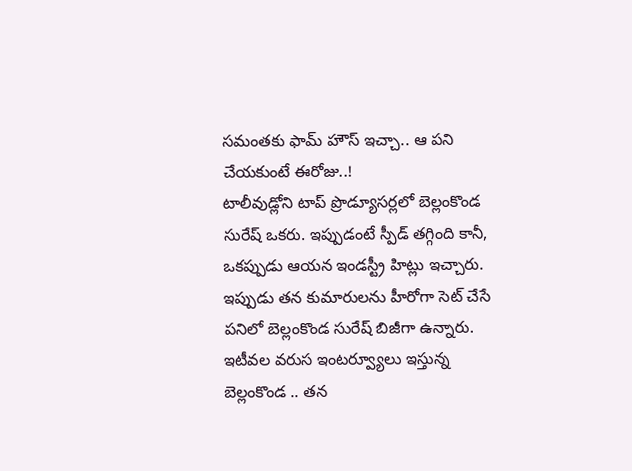సమంతకు ఫామ్ హౌస్ ఇచ్చా.. ఆ పని చేయకుంటే ఈరోజు..!
టాలీవుడ్లోని టాప్ ప్రొడ్యూసర్లలో బెల్లంకొండ సురేష్ ఒకరు. ఇప్పుడంటే స్పీడ్ తగ్గింది కానీ, ఒకప్పుడు ఆయన ఇండస్ట్రీ హిట్లు ఇచ్చారు. ఇప్పుడు తన కుమారులను హీరోగా సెట్ చేసే పనిలో బెల్లంకొండ సురేష్ బిజీగా ఉన్నారు. ఇటీవల వరుస ఇంటర్వ్యూలు ఇస్తున్న బెల్లంకొండ .. తన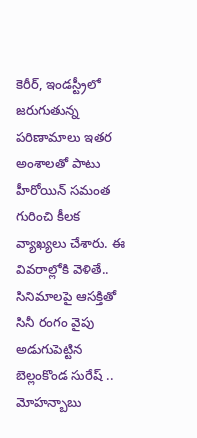కెరీర్, ఇండస్ట్రీలో జరుగుతున్న పరిణామాలు ఇతర అంశాలతో పాటు హీరోయిన్ సమంత గురించి కీలక వ్యాఖ్యలు చేశారు. ఈ వివరాల్లోకి వెళితే..
సినిమాలపై ఆసక్తితో సినీ రంగం వైపు అడుగుపెట్టిన బెల్లంకొండ సురేష్ .. మోహన్బాబు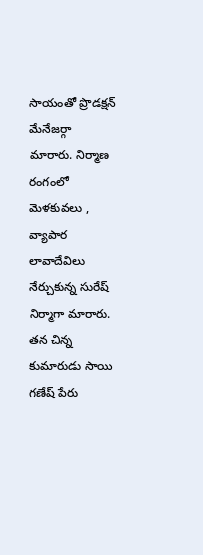సాయంతో ప్రొడక్షన్ మేనేజర్గా మారారు. నిర్మాణ రంగంలో మెళకువలు , వ్యాపార లావాదేవిలు నేర్చుకున్న సురేష్ నిర్మాగా మారారు. తన చిన్న కుమారుడు సాయి గణేష్ పేరు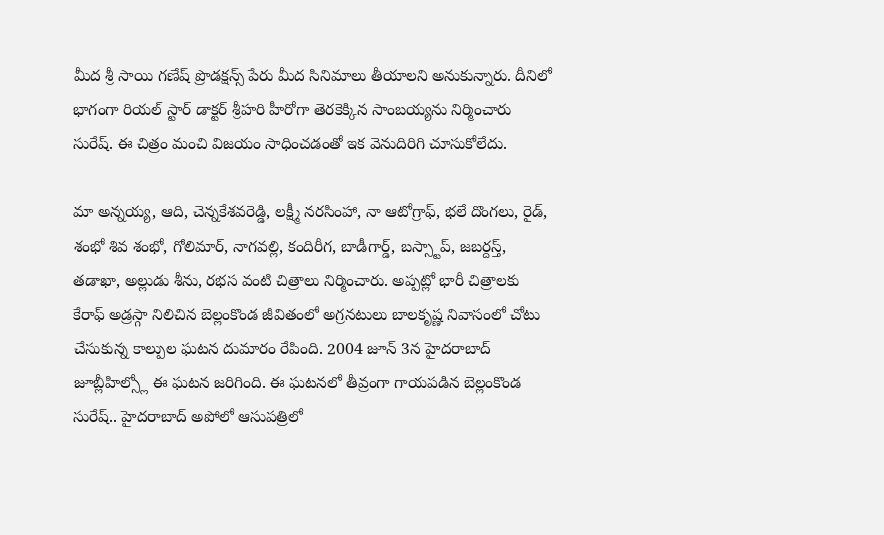మీద శ్రీ సాయి గణేష్ ప్రొడక్షన్స్ పేరు మీద సినిమాలు తీయాలని అనుకున్నారు. దీనిలో భాగంగా రియల్ స్టార్ డాక్టర్ శ్రీహరి హీరోగా తెరకెక్కిన సాంబయ్యను నిర్మించారు సురేష్. ఈ చిత్రం మంచి విజయం సాధించడంతో ఇక వెనుదిరిగి చూసుకోలేదు.

మా అన్నయ్య, ఆది, చెన్నకేశవరెడ్డి, లక్ష్మీ నరసింహా, నా ఆటోగ్రాఫ్, భలే దొంగలు, రైడ్, శంభో శివ శంభో, గోలిమార్, నాగవల్లి, కందిరీగ, బాడీగార్డ్, బస్స్టాప్, జబర్దస్త్, తడాఖా, అల్లుడు శీను, రభస వంటి చిత్రాలు నిర్మించారు. అప్పట్లో భారీ చిత్రాలకు కేరాఫ్ అడ్రస్గా నిలిచిన బెల్లంకొండ జీవితంలో అగ్రనటులు బాలకృష్ణ నివాసంలో చోటు చేసుకున్న కాల్పుల ఘటన దుమారం రేపింది. 2004 జూన్ 3న హైదరాబాద్ జూబ్లీహిల్స్లో ఈ ఘటన జరిగింది. ఈ ఘటనలో తీవ్రంగా గాయపడిన బెల్లంకొండ సురేష్.. హైదరాబాద్ అపోలో ఆసుపత్రిలో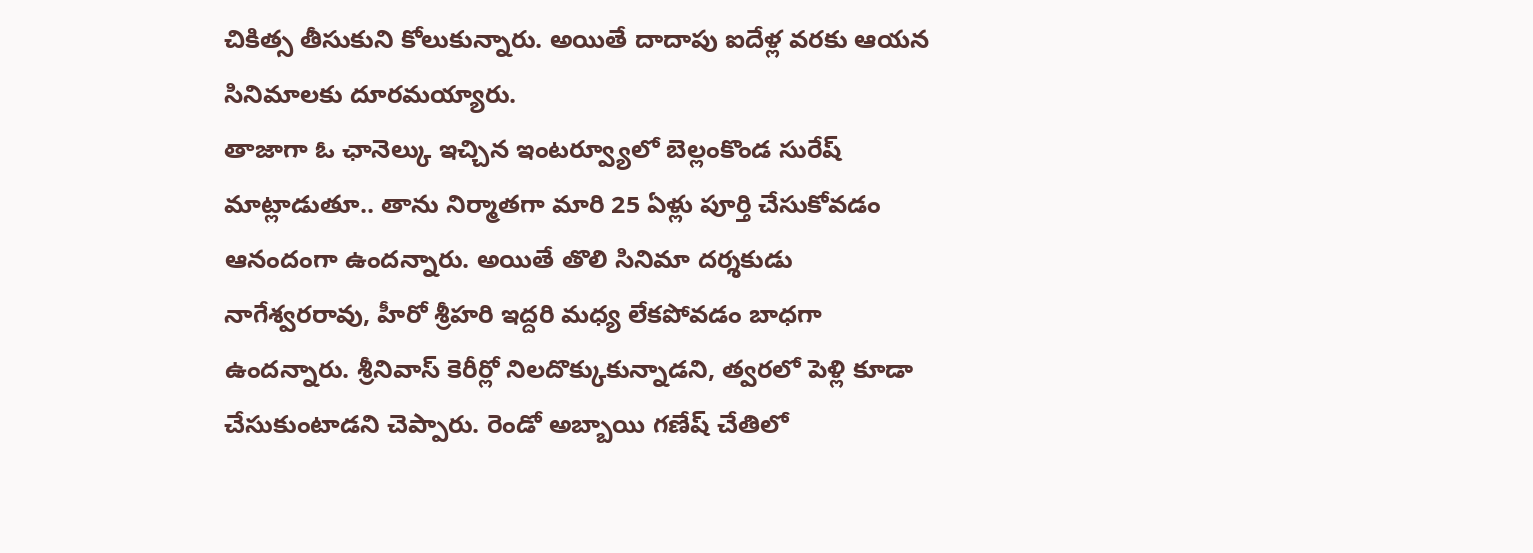చికిత్స తీసుకుని కోలుకున్నారు. అయితే దాదాపు ఐదేళ్ల వరకు ఆయన సినిమాలకు దూరమయ్యారు.
తాజాగా ఓ ఛానెల్కు ఇచ్చిన ఇంటర్వ్యూలో బెల్లంకొండ సురేష్ మాట్లాడుతూ.. తాను నిర్మాతగా మారి 25 ఏళ్లు పూర్తి చేసుకోవడం ఆనందంగా ఉందన్నారు. అయితే తొలి సినిమా దర్శకుడు నాగేశ్వరరావు, హీరో శ్రీహరి ఇద్దరి మధ్య లేకపోవడం బాధగా ఉందన్నారు. శ్రీనివాస్ కెరీర్లో నిలదొక్కుకున్నాడని, త్వరలో పెళ్లి కూడా చేసుకుంటాడని చెప్పారు. రెండో అబ్బాయి గణేష్ చేతిలో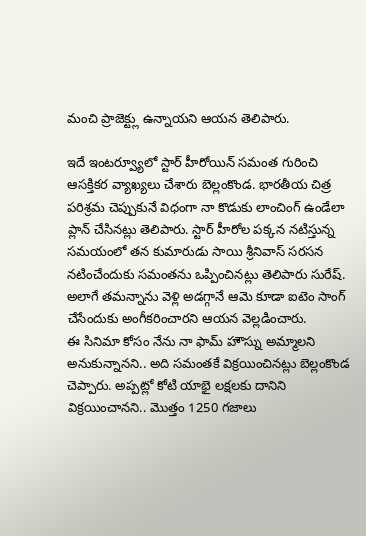మంచి ప్రాజెక్ట్లు ఉన్నాయని ఆయన తెలిపారు.

ఇదే ఇంటర్వ్యూలో స్టార్ హీరోయిన్ సమంత గురించి ఆసక్తికర వ్యాఖ్యలు చేశారు బెల్లంకొండ. భారతీయ చిత్ర పరిశ్రమ చెప్పుకునే విధంగా నా కొడుకు లాంచింగ్ ఉండేలా ప్లాన్ చేసినట్లు తెలిపారు. స్టార్ హీరోల పక్కన నటిస్తున్న సమయంలో తన కుమారుడు సాయి శ్రీనివాస్ సరసన నటించేందుకు సమంతను ఒప్పించినట్లు తెలిపారు సురేష్. అలాగే తమన్నాను వెళ్లి అడగ్గానే ఆమె కూడా ఐటెం సాంగ్ చేసేందుకు అంగీకరించారని ఆయన వెల్లడించారు.
ఈ సినిమా కోసం నేను నా ఫామ్ హౌస్ను అమ్మాలని అనుకున్నానని.. అది సమంతకే విక్రయించినట్లు బెల్లంకొండ చెప్పారు. అప్పట్లో కోటి యాభై లక్షలకు దానిని విక్రయించానని.. మొత్తం 1250 గజాలు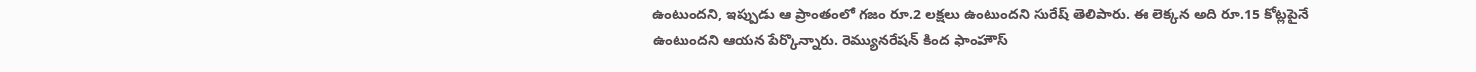ఉంటుందని, ఇప్పుడు ఆ ప్రాంతంలో గజం రూ.2 లక్షలు ఉంటుందని సురేష్ తెలిపారు. ఈ లెక్కన అది రూ.15 కోట్లపైనే ఉంటుందని ఆయన పేర్కొన్నారు. రెమ్యునరేషన్ కింద ఫాంహౌస్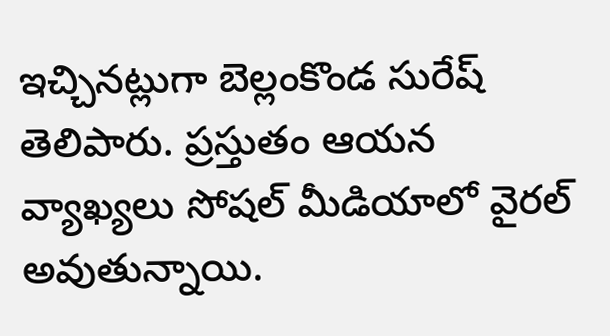ఇచ్చినట్లుగా బెల్లంకొండ సురేష్ తెలిపారు. ప్రస్తుతం ఆయన వ్యాఖ్యలు సోషల్ మీడియాలో వైరల్ అవుతున్నాయి.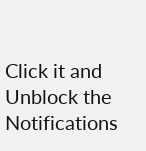Click it and Unblock the Notifications